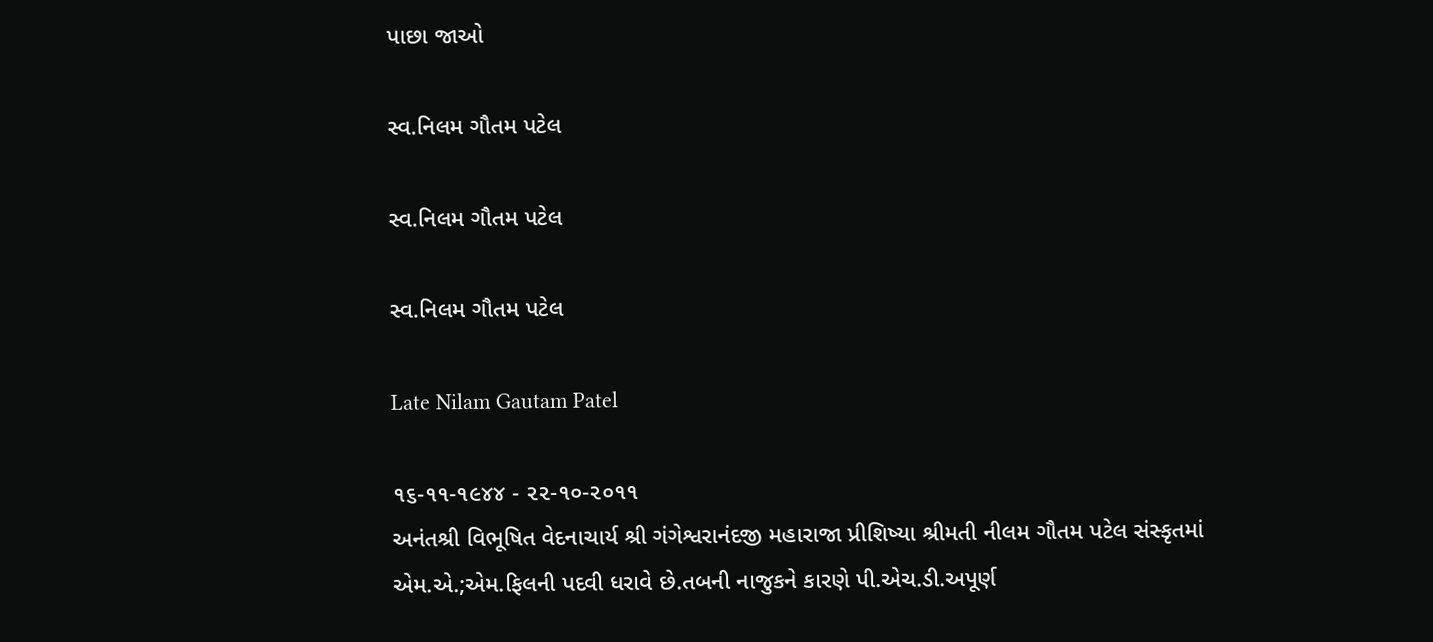પાછા જાઓ

સ્વ.નિલમ ગૌતમ પટેલ

સ્વ.નિલમ ગૌતમ પટેલ

સ્વ.નિલમ ગૌતમ પટેલ

Late Nilam Gautam Patel

૧૬-૧૧-૧૯૪૪ - ૨૨-૧૦-૨૦૧૧
અનંતશ્રી વિભૂષિત વેદનાચાર્ય શ્રી ગંગેશ્વરાનંદજી મહારાજા પ્રીશિષ્યા શ્રીમતી નીલમ ગૌતમ પટેલ સંસ્કૃતમાં એમ.એ.;એમ.ફિલની પદવી ધરાવે છે.તબની નાજુકને કારણે પી.એચ.ડી.અપૂર્ણ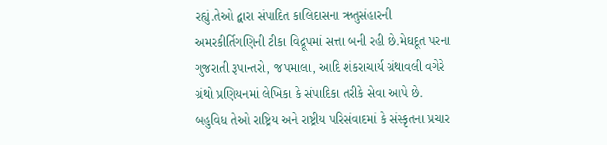રહ્યું.તેઓ દ્વારા સંપાદિત કાલિદાસના ઋતુસંહારની અમરકીર્તિગણિની ટીકા વિદ્રૂપમાં સત્તા બની રહી છે.મેઘદૂત પરના ગુજરાતી રૂપાન્તરો, જપમાલા, આદિ શંકરાચાર્ય ગ્રંથાવલી વગેરે ગ્રંથો પ્રણિયનમાં લેખિકા કે સંપાદિકા તરીકે સેવા આપે છે.
બહુવિધ તેઓ રાષ્ટ્રિય અને રાષ્ટ્રીય પરિસંવાદમાં કે સંસ્કૃતના પ્રચાર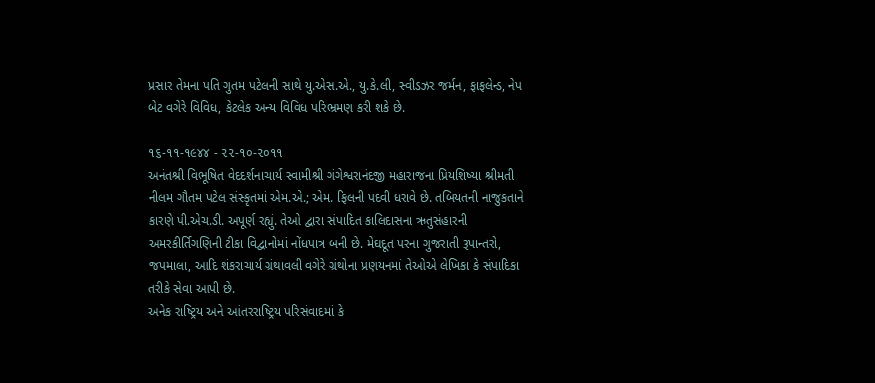પ્રસાર તેમના પતિ ગુતમ પટેલની સાથે યુ.એસ.એ., યુ.કે.લી, સ્વીડઝર જર્મન, ફાફલેન્ડ, નેપ બેટ વગેરે વિવિધ, કેટલેક અન્ય વિવિધ પરિભ્રમણ કરી શકે છે.

૧૬-૧૧-૧૯૪૪ - ૨૨-૧૦-૨૦૧૧
અનંતશ્રી વિભૂષિત વેદદર્શનાચાર્ય સ્વામીશ્રી ગંગેશ્વરાનંદજી મહારાજના પ્રિયશિષ્યા શ્રીમતી નીલમ ગૌતમ પટેલ સંસ્કૃતમાં એમ.એ.; એમ. ફિલની પદવી ધરાવે છે. તબિયતની નાજુકતાને કારણે પી.એચ.ડી. અપૂર્ણ રહ્યું. તેઓ દ્વારા સંપાદિત કાલિદાસના ઋતુસંહારની અમરકીર્તિગણિની ટીકા વિદ્વાનોમાં નોંધપાત્ર બની છે. મેઘદૂત પરના ગુજરાતી રૂપાન્તરો, જપમાલા, આદિ શંકરાચાર્ય ગ્રંથાવલી વગેરે ગ્રંથોના પ્રણયનમાં તેઓએ લેખિકા કે સંપાદિકા તરીકે સેવા આપી છે.
અનેક રાષ્ટ્રિય અને આંતરરાષ્ટ્રિય પરિસંવાદમાં કે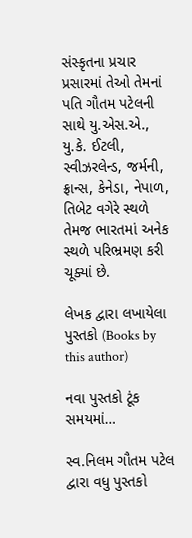સંસ્કૃતના પ્રચાર પ્રસારમાં તેઓ તેમનાં પતિ ગૌતમ પટેલની સાથે યુ.એસ.એ., યુ.કે. ઈટલી, સ્વીઝરલેન્ડ, જર્મની, ફ્રાન્સ, કેનેડા, નેપાળ, તિબેટ વગેરે સ્થળે તેમજ ભારતમાં અનેક સ્થળે પરિભ્રમણ કરી ચૂક્યાં છે.

લેખક દ્વારા લખાયેલા પુસ્તકો (Books by this author)

નવા પુસ્તકો ટૂંક સમયમાં…

સ્વ.નિલમ ગૌતમ પટેલ દ્વારા વધુ પુસ્તકો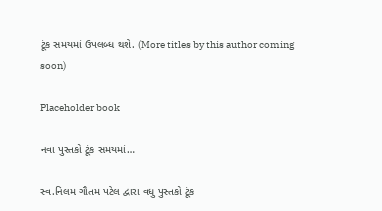ટૂંક સમયમાં ઉપલબ્ધ થશે. (More titles by this author coming soon)

Placeholder book

નવા પુસ્તકો ટૂંક સમયમાં…

સ્વ.નિલમ ગૌતમ પટેલ દ્વારા વધુ પુસ્તકો ટૂંક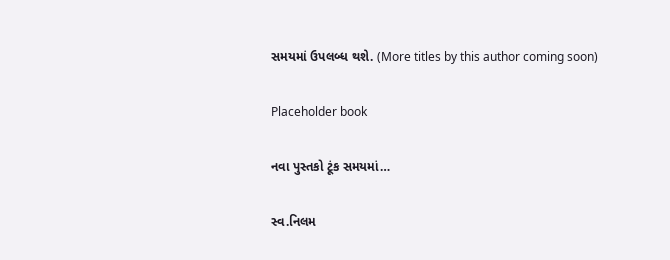સમયમાં ઉપલબ્ધ થશે. (More titles by this author coming soon)

Placeholder book

નવા પુસ્તકો ટૂંક સમયમાં…

સ્વ.નિલમ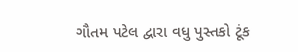ગૌતમ પટેલ દ્વારા વધુ પુસ્તકો ટૂંક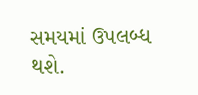સમયમાં ઉપલબ્ધ થશે.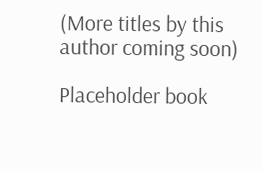(More titles by this author coming soon)

Placeholder book